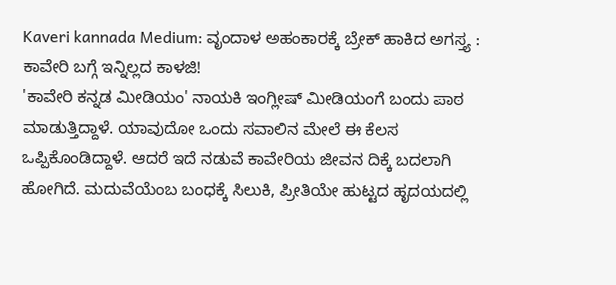Kaveri kannada Medium: ವೃಂದಾಳ ಅಹಂಕಾರಕ್ಕೆ ಬ್ರೇಕ್ ಹಾಕಿದ ಅಗಸ್ತ್ಯ : ಕಾವೇರಿ ಬಗ್ಗೆ ಇನ್ನಿಲ್ಲದ ಕಾಳಜಿ!
'ಕಾವೇರಿ ಕನ್ನಡ ಮೀಡಿಯಂ' ನಾಯಕಿ ಇಂಗ್ಲೀಷ್ ಮೀಡಿಯಂಗೆ ಬಂದು ಪಾಠ ಮಾಡುತ್ತಿದ್ದಾಳೆ. ಯಾವುದೋ ಒಂದು ಸವಾಲಿನ ಮೇಲೆ ಈ ಕೆಲಸ ಒಪ್ಪಿಕೊಂಡಿದ್ದಾಳೆ. ಆದರೆ ಇದೆ ನಡುವೆ ಕಾವೇರಿಯ ಜೀವನ ದಿಕ್ಕೆ ಬದಲಾಗಿ ಹೋಗಿದೆ. ಮದುವೆಯೆಂಬ ಬಂಧಕ್ಕೆ ಸಿಲುಕಿ, ಪ್ರೀತಿಯೇ ಹುಟ್ಟದ ಹೃದಯದಲ್ಲಿ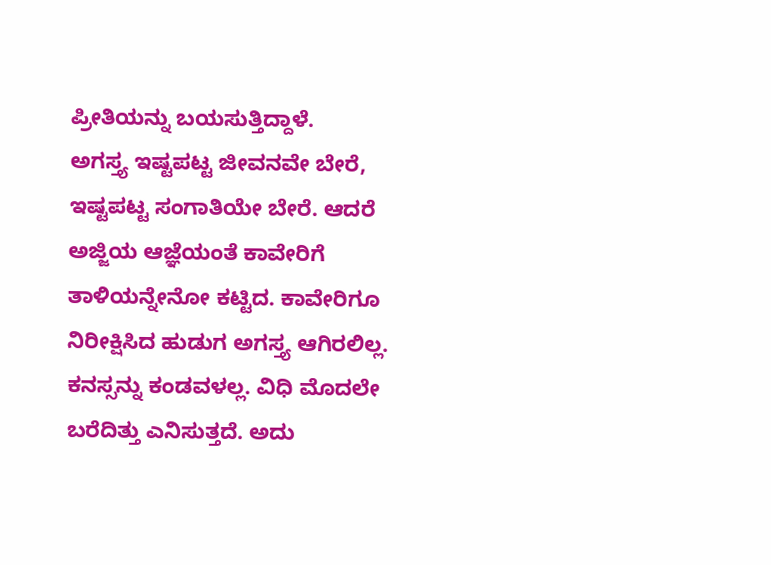ಪ್ರೀತಿಯನ್ನು ಬಯಸುತ್ತಿದ್ದಾಳೆ.
ಅಗಸ್ತ್ಯ ಇಷ್ಟಪಟ್ಟ ಜೀವನವೇ ಬೇರೆ, ಇಷ್ಟಪಟ್ಟ ಸಂಗಾತಿಯೇ ಬೇರೆ. ಆದರೆ ಅಜ್ಜಿಯ ಆಜ್ಞೆಯಂತೆ ಕಾವೇರಿಗೆ ತಾಳಿಯನ್ನೇನೋ ಕಟ್ಟಿದ. ಕಾವೇರಿಗೂ ನಿರೀಕ್ಷಿಸಿದ ಹುಡುಗ ಅಗಸ್ತ್ಯ ಆಗಿರಲಿಲ್ಲ. ಕನಸ್ಸನ್ನು ಕಂಡವಳಲ್ಲ. ವಿಧಿ ಮೊದಲೇ ಬರೆದಿತ್ತು ಎನಿಸುತ್ತದೆ. ಅದು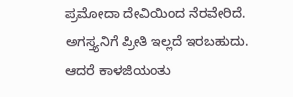ಪ್ರಮೋದಾ ದೇವಿಯಿಂದ ನೆರವೇರಿದೆ. ಅಗಸ್ತ್ಯನಿಗೆ ಪ್ರೀತಿ ಇಲ್ಲದೆ ಇರಬಹುದು. ಆದರೆ ಕಾಳಜಿಯಂತು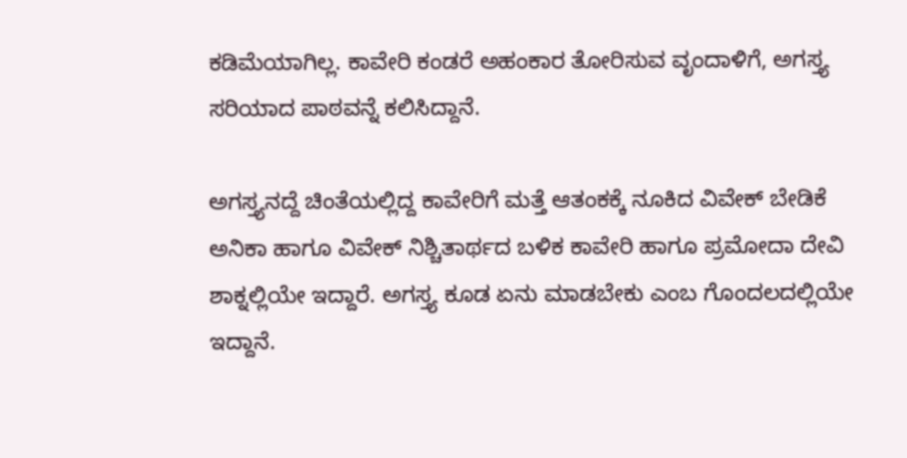ಕಡಿಮೆಯಾಗಿಲ್ಲ. ಕಾವೇರಿ ಕಂಡರೆ ಅಹಂಕಾರ ತೋರಿಸುವ ವೃಂದಾಳಿಗೆ, ಅಗಸ್ತ್ಯ ಸರಿಯಾದ ಪಾಠವನ್ನೆ ಕಲಿಸಿದ್ದಾನೆ.

ಅಗಸ್ತ್ಯನದ್ದೆ ಚಿಂತೆಯಲ್ಲಿದ್ದ ಕಾವೇರಿಗೆ ಮತ್ತೆ ಆತಂಕಕ್ಕೆ ನೂಕಿದ ವಿವೇಕ್ ಬೇಡಿಕೆ
ಅನಿಕಾ ಹಾಗೂ ವಿವೇಕ್ ನಿಶ್ಚಿತಾರ್ಥದ ಬಳಿಕ ಕಾವೇರಿ ಹಾಗೂ ಪ್ರಮೋದಾ ದೇವಿ ಶಾಕ್ನಲ್ಲಿಯೇ ಇದ್ದಾರೆ. ಅಗಸ್ತ್ಯ ಕೂಡ ಏನು ಮಾಡಬೇಕು ಎಂಬ ಗೊಂದಲದಲ್ಲಿಯೇ ಇದ್ದಾನೆ.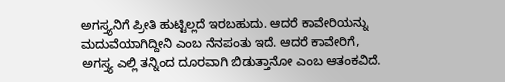ಅಗಸ್ತ್ಯನಿಗೆ ಪ್ರೀತಿ ಹುಟ್ಟಿಲ್ಲದೆ ಇರಬಹುದು. ಆದರೆ ಕಾವೇರಿಯನ್ನು ಮದುವೆಯಾಗಿದ್ದೀನಿ ಎಂಬ ನೆನಪಂತು ಇದೆ. ಆದರೆ ಕಾವೇರಿಗೆ, ಅಗಸ್ತ್ಯ ಎಲ್ಲಿ ತನ್ನಿಂದ ದೂರವಾಗಿ ಬಿಡುತ್ತಾನೋ ಎಂಬ ಆತಂಕವಿದೆ.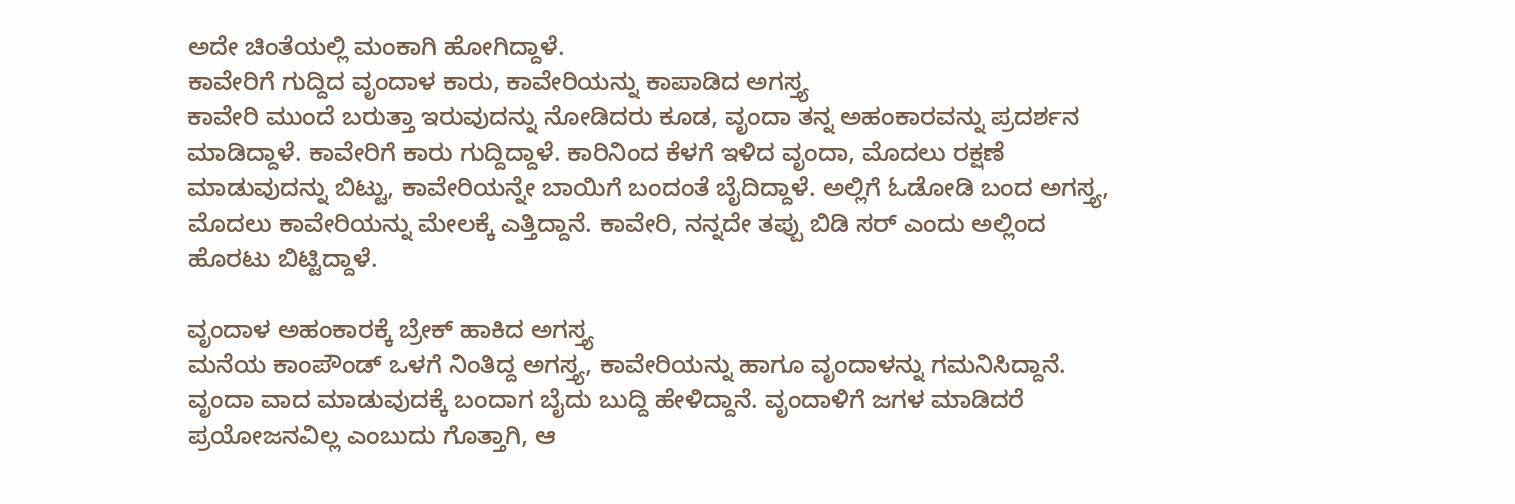ಅದೇ ಚಿಂತೆಯಲ್ಲಿ ಮಂಕಾಗಿ ಹೋಗಿದ್ದಾಳೆ.
ಕಾವೇರಿಗೆ ಗುದ್ದಿದ ವೃಂದಾಳ ಕಾರು, ಕಾವೇರಿಯನ್ನು ಕಾಪಾಡಿದ ಅಗಸ್ತ್ಯ
ಕಾವೇರಿ ಮುಂದೆ ಬರುತ್ತಾ ಇರುವುದನ್ನು ನೋಡಿದರು ಕೂಡ, ವೃಂದಾ ತನ್ನ ಅಹಂಕಾರವನ್ನು ಪ್ರದರ್ಶನ ಮಾಡಿದ್ದಾಳೆ. ಕಾವೇರಿಗೆ ಕಾರು ಗುದ್ದಿದ್ದಾಳೆ. ಕಾರಿನಿಂದ ಕೆಳಗೆ ಇಳಿದ ವೃಂದಾ, ಮೊದಲು ರಕ್ಷಣೆ ಮಾಡುವುದನ್ನು ಬಿಟ್ಟು, ಕಾವೇರಿಯನ್ನೇ ಬಾಯಿಗೆ ಬಂದಂತೆ ಬೈದಿದ್ದಾಳೆ. ಅಲ್ಲಿಗೆ ಓಡೋಡಿ ಬಂದ ಅಗಸ್ತ್ಯ, ಮೊದಲು ಕಾವೇರಿಯನ್ನು ಮೇಲಕ್ಕೆ ಎತ್ತಿದ್ದಾನೆ. ಕಾವೇರಿ, ನನ್ನದೇ ತಪ್ಪು ಬಿಡಿ ಸರ್ ಎಂದು ಅಲ್ಲಿಂದ ಹೊರಟು ಬಿಟ್ಟಿದ್ದಾಳೆ.

ವೃಂದಾಳ ಅಹಂಕಾರಕ್ಕೆ ಬ್ರೇಕ್ ಹಾಕಿದ ಅಗಸ್ತ್ಯ
ಮನೆಯ ಕಾಂಪೌಂಡ್ ಒಳಗೆ ನಿಂತಿದ್ದ ಅಗಸ್ತ್ಯ, ಕಾವೇರಿಯನ್ನು ಹಾಗೂ ವೃಂದಾಳನ್ನು ಗಮನಿಸಿದ್ದಾನೆ. ವೃಂದಾ ವಾದ ಮಾಡುವುದಕ್ಕೆ ಬಂದಾಗ ಬೈದು ಬುದ್ದಿ ಹೇಳಿದ್ದಾನೆ. ವೃಂದಾಳಿಗೆ ಜಗಳ ಮಾಡಿದರೆ ಪ್ರಯೋಜನವಿಲ್ಲ ಎಂಬುದು ಗೊತ್ತಾಗಿ, ಆ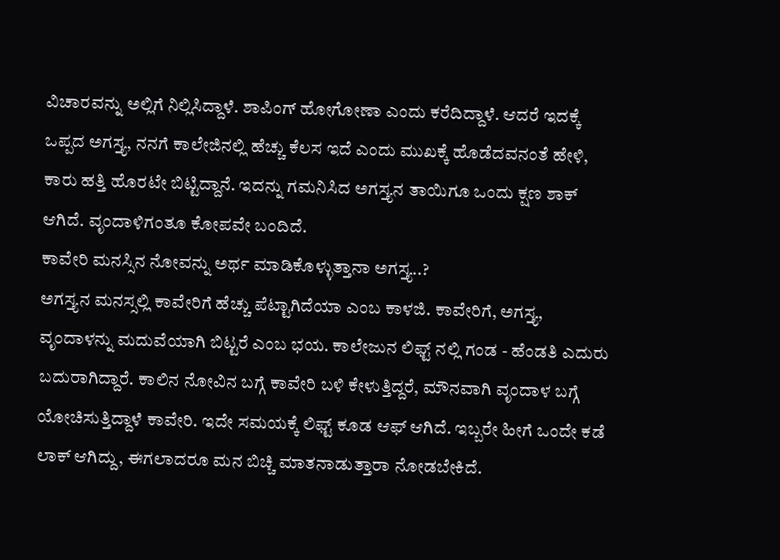ವಿಚಾರವನ್ನು ಅಲ್ಲಿಗೆ ನಿಲ್ಲಿಸಿದ್ದಾಳೆ. ಶಾಪಿಂಗ್ ಹೋಗೋಣಾ ಎಂದು ಕರೆದಿದ್ದಾಳೆ. ಆದರೆ ಇದಕ್ಕೆ ಒಪ್ಪದ ಅಗಸ್ತ್ಯ, ನನಗೆ ಕಾಲೇಜಿನಲ್ಲಿ ಹೆಚ್ಚು ಕೆಲಸ ಇದೆ ಎಂದು ಮುಖಕ್ಕೆ ಹೊಡೆದವನಂತೆ ಹೇಳಿ, ಕಾರು ಹತ್ತಿ ಹೊರಟೇ ಬಿಟ್ಟಿದ್ದಾನೆ. ಇದನ್ನು ಗಮನಿಸಿದ ಅಗಸ್ತ್ಯನ ತಾಯಿಗೂ ಒಂದು ಕ್ಷಣ ಶಾಕ್ ಆಗಿದೆ. ವೃಂದಾಳಿಗಂತೂ ಕೋಪವೇ ಬಂದಿದೆ.
ಕಾವೇರಿ ಮನಸ್ಸಿನ ನೋವನ್ನು ಅರ್ಥ ಮಾಡಿಕೊಳ್ಳುತ್ತಾನಾ ಅಗಸ್ತ್ಯ..?
ಅಗಸ್ತ್ಯನ ಮನಸ್ಸಲ್ಲಿ ಕಾವೇರಿಗೆ ಹೆಚ್ಚು ಪೆಟ್ಟಾಗಿದೆಯಾ ಎಂಬ ಕಾಳಜಿ. ಕಾವೇರಿಗೆ, ಅಗಸ್ತ್ಯ, ವೃಂದಾಳನ್ನು ಮದುವೆಯಾಗಿ ಬಿಟ್ಟರೆ ಎಂಬ ಭಯ. ಕಾಲೇಜುನ ಲಿಫ್ಟ್ ನಲ್ಲಿ ಗಂಡ - ಹೆಂಡತಿ ಎದುರು ಬದುರಾಗಿದ್ದಾರೆ. ಕಾಲಿನ ನೋವಿನ ಬಗ್ಗೆ ಕಾವೇರಿ ಬಳಿ ಕೇಳುತ್ತಿದ್ದರೆ, ಮೌನವಾಗಿ ವೃಂದಾಳ ಬಗ್ಗೆ ಯೋಚಿಸುತ್ತಿದ್ದಾಳೆ ಕಾವೇರಿ. ಇದೇ ಸಮಯಕ್ಕೆ ಲಿಫ್ಟ್ ಕೂಡ ಆಫ್ ಆಗಿದೆ. ಇಬ್ಬರೇ ಹೀಗೆ ಒಂದೇ ಕಡೆ ಲಾಕ್ ಆಗಿದ್ದು, ಈಗಲಾದರೂ ಮನ ಬಿಚ್ಚಿ ಮಾತನಾಡುತ್ತಾರಾ ನೋಡಬೇಕಿದೆ.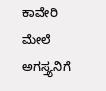ಕಾವೇರಿ ಮೇಲೆ ಅಗಸ್ತ್ಯನಿಗೆ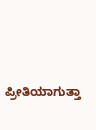ಪ್ರೀತಿಯಾಗುತ್ತಾ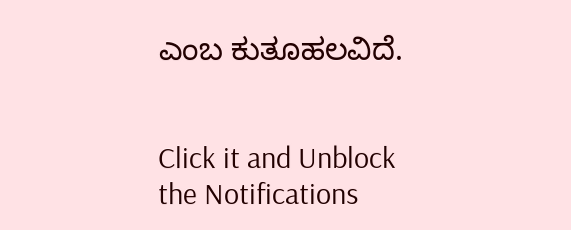ಎಂಬ ಕುತೂಹಲವಿದೆ.


Click it and Unblock the Notifications